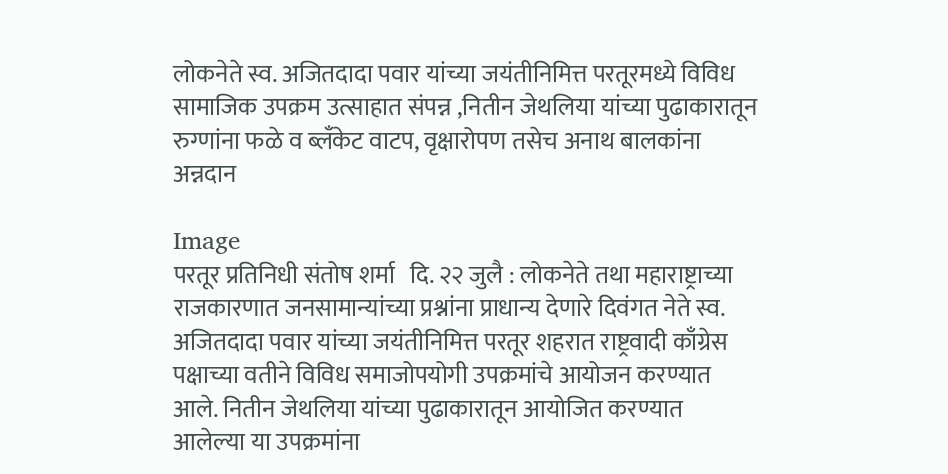लोकनेते स्व. अजितदादा पवार यांच्या जयंतीनिमित्त परतूरमध्ये विविध सामाजिक उपक्रम उत्साहात संपन्न ,नितीन जेथलिया यांच्या पुढाकारातून रुग्णांना फळे व ब्लँकेट वाटप, वृक्षारोपण तसेच अनाथ बालकांना अन्नदान

Image
परतूर प्रतिनिधी संतोष शर्मा   दि. २२ जुलै : लोकनेते तथा महाराष्ट्राच्या राजकारणात जनसामान्यांच्या प्रश्नांना प्राधान्य देणारे दिवंगत नेते स्व. अजितदादा पवार यांच्या जयंतीनिमित्त परतूर शहरात राष्ट्रवादी काँग्रेस पक्षाच्या वतीने विविध समाजोपयोगी उपक्रमांचे आयोजन करण्यात आले. नितीन जेथलिया यांच्या पुढाकारातून आयोजित करण्यात आलेल्या या उपक्रमांना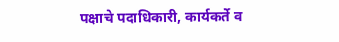पक्षाचे पदाधिकारी, कार्यकर्ते व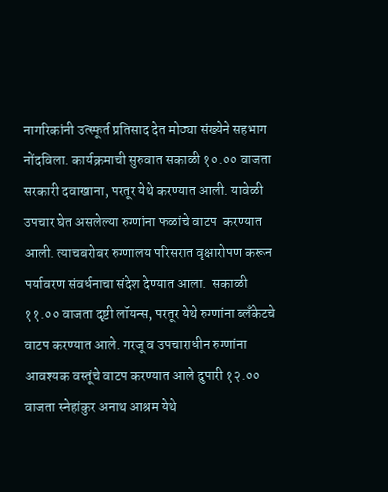नागरिकांनी उत्स्फूर्त प्रतिसाद देत मोठ्या संख्येने सहभाग नोंदविला. कार्यक्रमाची सुरुवात सकाळी १०.०० वाजता सरकारी दवाखाना, परतूर येथे करण्यात आली. यावेळी उपचार घेत असलेल्या रुग्णांना फळांचे वाटप  करण्यात आली. त्याचबरोबर रुग्णालय परिसरात वृक्षारोपण करून पर्यावरण संवर्धनाचा संदेश देण्यात आला.  सकाळी ११.०० वाजता दृष्टी लॉयन्स, परतूर येथे रुग्णांना ब्लँकेटचे वाटप करण्यात आले. गरजू व उपचाराधीन रुग्णांना आवश्यक वस्तूंचे वाटप करण्यात आले दुपारी १२.०० वाजता स्नेहांकुर अनाथ आश्रम येथे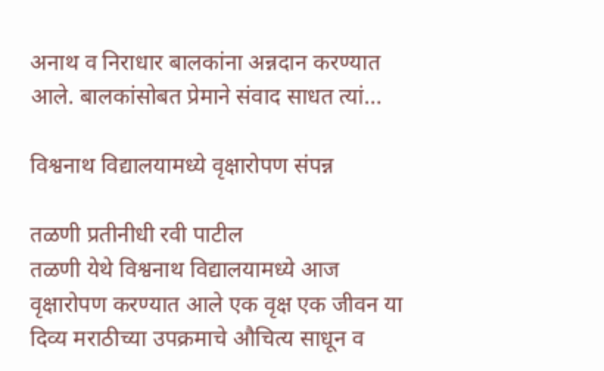अनाथ व निराधार बालकांना अन्नदान करण्यात आले. बालकांसोबत प्रेमाने संवाद साधत त्यां...

विश्वनाथ विद्यालयामध्ये वृक्षारोपण संपन्न

तळणी प्रतीनीधी रवी पाटील
तळणी येथे विश्वनाथ विद्यालयामध्ये आज वृक्षारोपण करण्यात आले एक वृक्ष एक जीवन या दिव्य मराठीच्या उपक्रमाचे औचित्य साधून व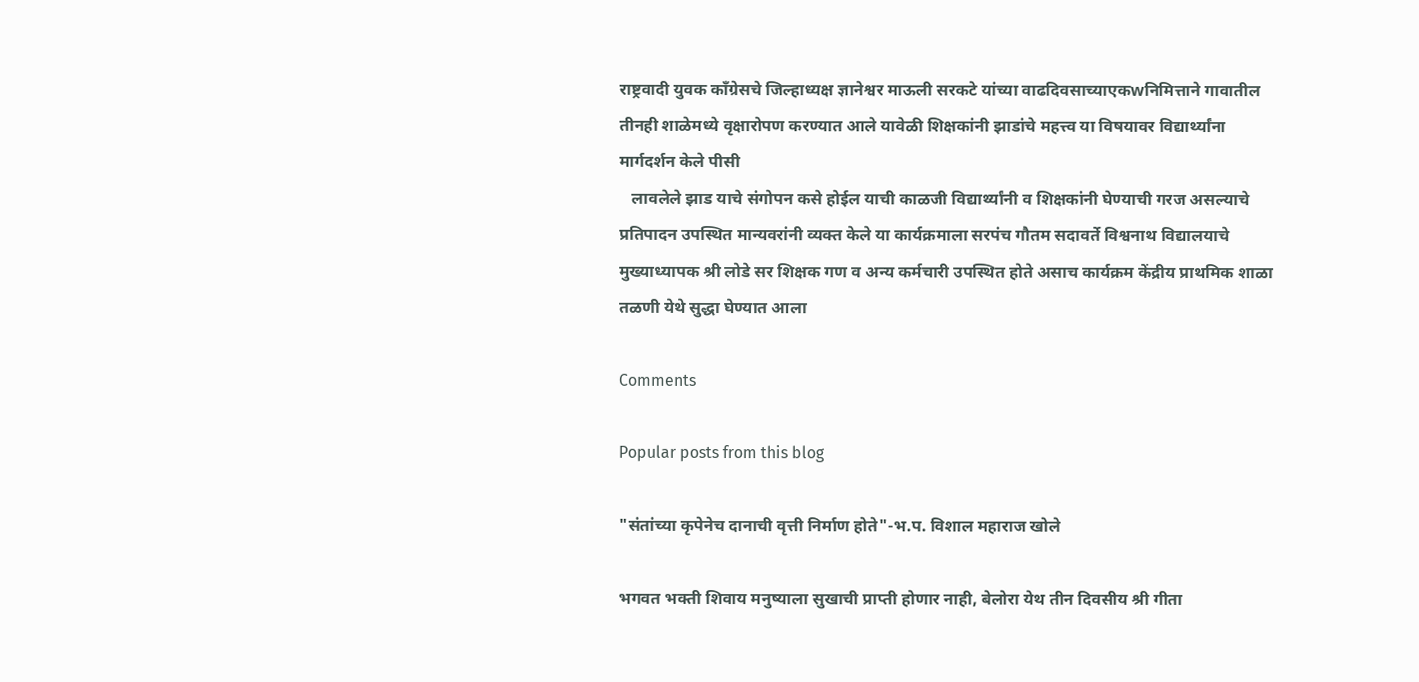राष्ट्रवादी युवक काँग्रेसचे जिल्हाध्यक्ष ज्ञानेश्वर माऊली सरकटे यांच्या वाढदिवसाच्याएकwनिमित्ताने गावातील तीनही शाळेमध्ये वृक्षारोपण करण्यात आले यावेळी शिक्षकांनी झाडांचे महत्त्व या विषयावर विद्यार्थ्यांना मार्गदर्शन केले पीसी
   लावलेले झाड याचे संगोपन कसे होईल याची काळजी विद्यार्थ्यांनी व शिक्षकांनी घेण्याची गरज असल्याचे प्रतिपादन उपस्थित मान्यवरांनी व्यक्त केले या कार्यक्रमाला सरपंच गौतम सदावर्ते विश्वनाथ विद्यालयाचे मुख्याध्यापक श्री लोडे सर शिक्षक गण व अन्य कर्मचारी उपस्थित होते असाच कार्यक्रम केंद्रीय प्राथमिक शाळा तळणी येथे सुद्धा घेण्यात आला

Comments

Popular posts from this blog

"संतांच्या कृपेनेच दानाची वृत्ती निर्माण होते"-भ.प. विशाल महाराज खोले

भगवत भक्ती शिवाय मनुष्याला सुखाची प्राप्ती होणार नाही, बेलोरा येथ तीन दिवसीय श्री गीता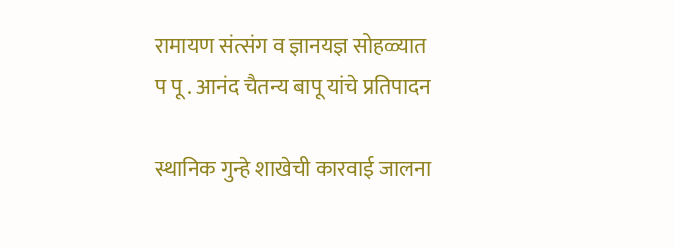रामायण संत्संग व ज्ञानयज्ञ सोहळ्यात प पू . आनंद चैतन्य बापू यांचे प्रतिपादन

स्थानिक गुन्हे शाखेची कारवाई जालना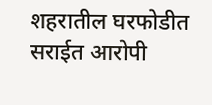शहरातील घरफोडीत सराईत आरोपी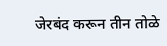जेरबंद करून तीन तोळे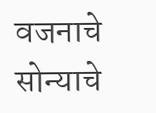वजनाचे सोन्याचे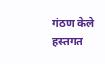गंठण केले हस्तगत